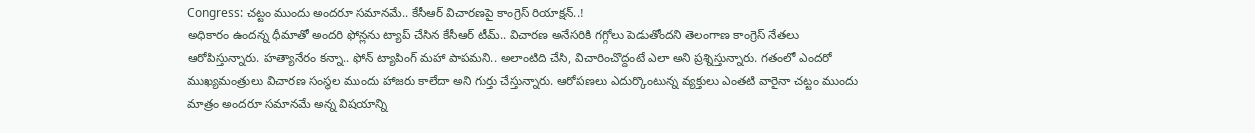Congress: చట్టం ముందు అందరూ సమానమే.. కేసీఆర్ విచారణపై కాంగ్రెస్ రియాక్షన్..!
అధికారం ఉందన్న ధీమాతో అందరి ఫోన్లను ట్యాప్ చేసిన కేసీఆర్ టీమ్.. విచారణ అనేసరికి గగ్గోలు పెడుతోందని తెలంగాణ కాంగ్రెస్ నేతలు ఆరోపిస్తున్నారు. హత్యానేరం కన్నా.. ఫోన్ ట్యాపింగ్ మహా పాపమని.. అలాంటిది చేసి, విచారించొద్దంటే ఎలా అని ప్రశ్నిస్తున్నారు. గతంలో ఎందరో ముఖ్యమంత్రులు విచారణ సంస్థల ముందు హాజరు కాలేదా అని గుర్తు చేస్తున్నారు. ఆరోపణలు ఎదుర్కొంటున్న వ్యక్తులు ఎంతటి వారైనా చట్టం ముందు మాత్రం అందరూ సమానమే అన్న విషయాన్ని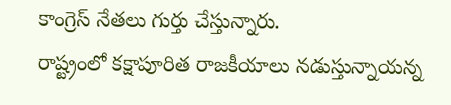కాంగ్రెస్ నేతలు గుర్తు చేస్తున్నారు.
రాష్ట్రంలో కక్షాపూరిత రాజకీయాలు నడుస్తున్నాయన్న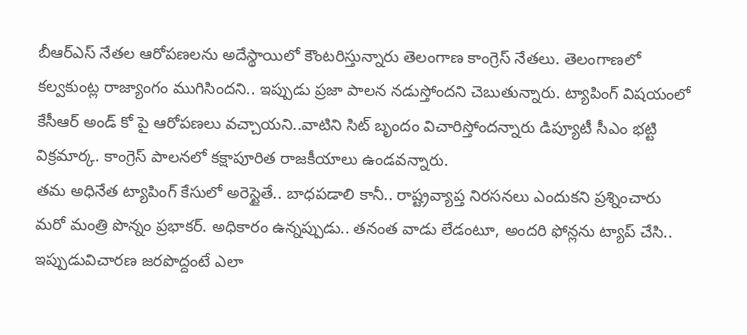బీఆర్ఎస్ నేతల ఆరోపణలను అదేస్థాయిలో కౌంటరిస్తున్నారు తెలంగాణ కాంగ్రెస్ నేతలు. తెలంగాణలో కల్వకుంట్ల రాజ్యాంగం ముగిసిందని.. ఇప్పుడు ప్రజా పాలన నడుస్తోందని చెబుతున్నారు. ట్యాపింగ్ విషయంలో కేసీఆర్ అండ్ కో పై ఆరోపణలు వచ్చాయని..వాటిని సిట్ బృందం విచారిస్తోందన్నారు డిప్యూటీ సీఎం భట్టి విక్రమార్క. కాంగ్రెస్ పాలనలో కక్షాపూరిత రాజకీయాలు ఉండవన్నారు.
తమ అధినేత ట్యాపింగ్ కేసులో అరెస్టైతే.. బాధపడాలి కానీ.. రాష్ట్రవ్యాప్త నిరసనలు ఎందుకని ప్రశ్నించారు మరో మంత్రి పొన్నం ప్రభాకర్. అధికారం ఉన్నప్పుడు.. తనంత వాడు లేడంటూ, అందరి ఫోన్లను ట్యాప్ చేసి.. ఇప్పుడువిచారణ జరపొద్దంటే ఎలా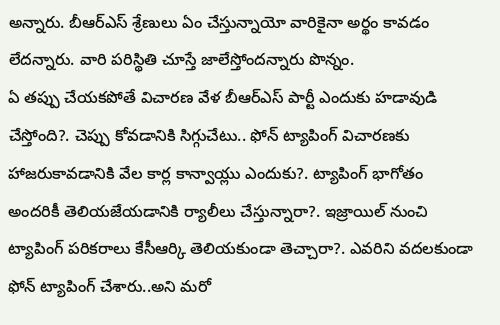అన్నారు. బీఆర్ఎస్ శ్రేణులు ఏం చేస్తున్నాయో వారికైనా అర్థం కావడం లేదన్నారు. వారి పరిస్థితి చూస్తే జాలేస్తోందన్నారు పొన్నం.
ఏ తప్పు చేయకపోతే విచారణ వేళ బీఆర్ఎస్ పార్టీ ఎందుకు హడావుడి చేస్తోంది?. చెప్పు కోవడానికి సిగ్గుచేటు.. ఫోన్ ట్యాపింగ్ విచారణకు హాజరుకావడానికి వేల కార్ల కాన్వాయ్లు ఎందుకు?. ట్యాపింగ్ భాగోతం అందరికీ తెలియజేయడానికి ర్యాలీలు చేస్తున్నారా?. ఇజ్రాయిల్ నుంచి ట్యాపింగ్ పరికరాలు కేసీఆర్కి తెలియకుండా తెచ్చారా?. ఎవరిని వదలకుండా ఫోన్ ట్యాపింగ్ చేశారు..అని మరో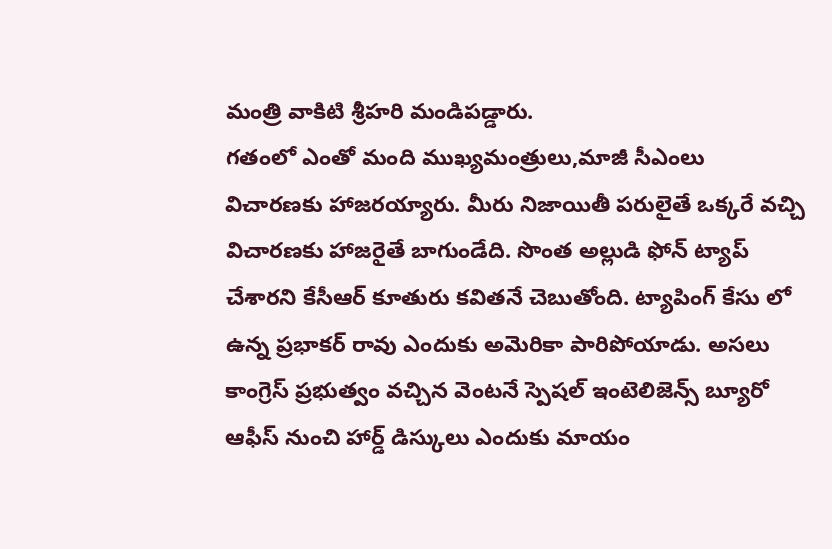మంత్రి వాకిటి శ్రీహరి మండిపడ్డారు.
గతంలో ఎంతో మంది ముఖ్యమంత్రులు,మాజీ సీఎంలు విచారణకు హాజరయ్యారు. మీరు నిజాయితీ పరులైతే ఒక్కరే వచ్చి విచారణకు హాజరైతే బాగుండేది. సొంత అల్లుడి ఫోన్ ట్యాప్ చేశారని కేసీఆర్ కూతురు కవితనే చెబుతోంది. ట్యాపింగ్ కేసు లో ఉన్న ప్రభాకర్ రావు ఎందుకు అమెరికా పారిపోయాడు. అసలు కాంగ్రెస్ ప్రభుత్వం వచ్చిన వెంటనే స్పెషల్ ఇంటెలిజెన్స్ బ్యూరో ఆఫీస్ నుంచి హార్డ్ డిస్కులు ఎందుకు మాయం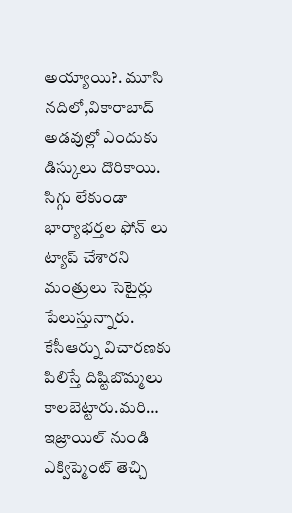అయ్యాయి?. మూసి నదిలో,వికారాబాద్ అడవుల్లో ఎందుకు డిస్కులు దొరికాయి. సిగ్గు లేకుండా భార్యాభర్తల ఫోన్ లు ట్యాప్ చేశారని మంత్రులు సెటైర్లు పేలుస్తున్నారు.
కేసీఆర్ను విచారణకు పిలిస్తే దిష్టిబొమ్మలు కాలబెట్టారు.మరి… ఇజ్రాయిల్ నుండి ఎక్విప్మెంట్ తెచ్చి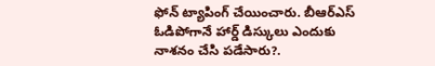ఫోన్ ట్యాపింగ్ చేయించారు. బీఆర్ఎస్ ఓడిపోగానే హార్డ్ డిస్కులు ఎందుకు నాశనం చేసి పడేసారు?.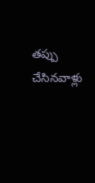తప్పు చేసినవాళ్లు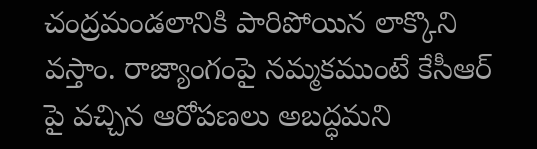చంద్రమండలానికి పారిపోయిన లాక్కొని వస్తాం. రాజ్యాంగంపై నమ్మకముంటే కేసీఆర్ పై వచ్చిన ఆరోపణలు అబద్ధమని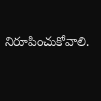నిరూపించుకోవాలి.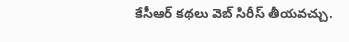కేసీఆర్ కథలు వెబ్ సిరీస్ తీయవచ్చు.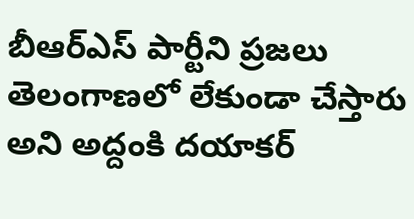బీఆర్ఎస్ పార్టీని ప్రజలు తెలంగాణలో లేకుండా చేస్తారు అని అద్దంకి దయాకర్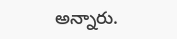అన్నారు.